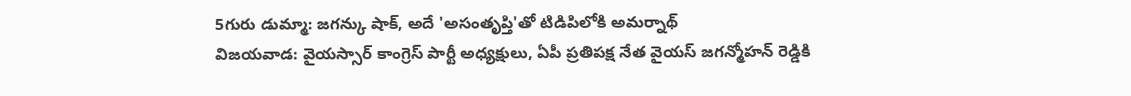5గురు డుమ్మా: జగన్కు షాక్, అదే 'అసంతృప్తి'తో టిడిపిలోకి అమర్నాథ్
విజయవాడ: వైయస్సార్ కాంగ్రెస్ పార్టీ అధ్యక్షులు, ఏపీ ప్రతిపక్ష నేత వైయస్ జగన్మోహన్ రెడ్డికి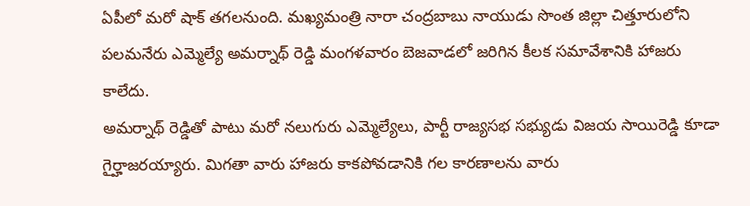ఏపీలో మరో షాక్ తగలనుంది. మఖ్యమంత్రి నారా చంద్రబాబు నాయుడు సొంత జిల్లా చిత్తూరులోని పలమనేరు ఎమ్మెల్యే అమర్నాథ్ రెడ్డి మంగళవారం బెజవాడలో జరిగిన కీలక సమావేశానికి హాజరు కాలేదు.
అమర్నాథ్ రెడ్డితో పాటు మరో నలుగురు ఎమ్మెల్యేలు, పార్టీ రాజ్యసభ సభ్యుడు విజయ సాయిరెడ్డి కూడా గైర్హాజరయ్యారు. మిగతా వారు హాజరు కాకపోవడానికి గల కారణాలను వారు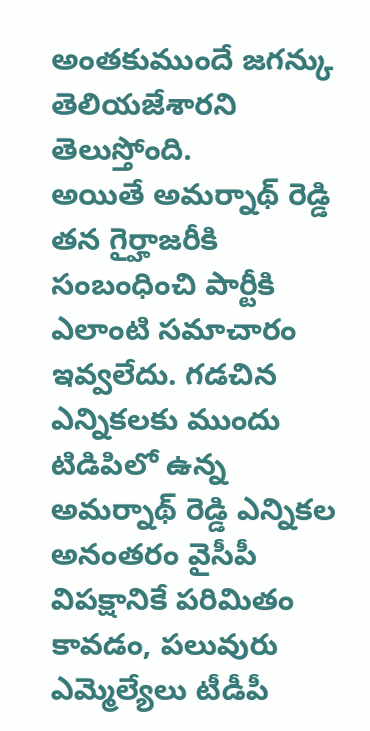అంతకుముందే జగన్కు తెలియజేశారని తెలుస్తోంది.
అయితే అమర్నాథ్ రెడ్డి తన గైర్హాజరీకి సంబంధించి పార్టీకి ఎలాంటి సమాచారం ఇవ్వలేదు. గడచిన ఎన్నికలకు ముందు టిడిపిలో ఉన్న అమర్నాథ్ రెడ్డి ఎన్నికల అనంతరం వైసీపీ విపక్షానికే పరిమితం కావడం, పలువురు ఎమ్మెల్యేలు టీడీపీ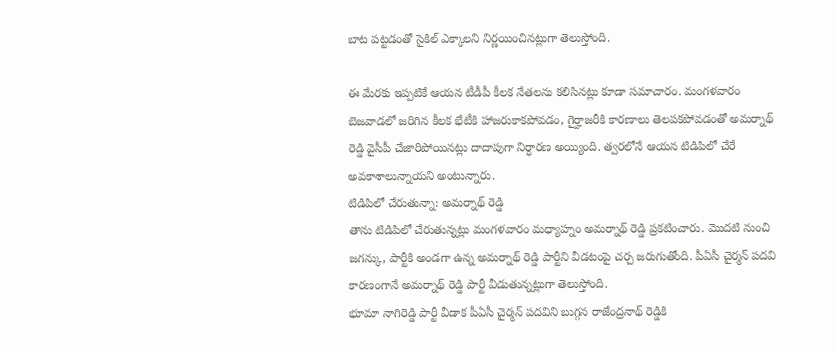బాట పట్టడంతో సైకిల్ ఎక్కాలని నిర్ణయించినట్లుగా తెలుస్తోంది.

ఈ మేరకు ఇప్పటికే ఆయన టీడీపీ కీలక నేతలను కలిసినట్లు కూడా సమాచారం. మంగళవారం బెజవాడలో జరిగిన కీలక భేటీకి హాజరుకాకపోవడం, గైర్హాజరీకి కారణాలు తెలపకపోవడంతో అమర్నాథ్ రెడ్డి వైసీపీ చేజారిపోయినట్లు దాదాపుగా నిర్ధారణ అయ్యింది. త్వరలోనే ఆయన టిడిపిలో చేరే అవకాశాలున్నాయని అంటున్నారు.
టిడిపిలో చేరుతున్నా: అమర్నాథ్ రెడ్డి
తాను టిడిపిలో చేరుతున్నట్లు మంగళవారం మధ్యాహ్నం అమర్నాథ్ రెడ్డి ప్రకటించారు. మొదటి నుంచి జగన్కు, పార్టీకి అండగా ఉన్న అమర్నాథ్ రెడ్డి పార్టీని వీడటంపై చర్చ జరుగుతోంది. పీఏసీ చైర్మన్ పదవి
కారణంగానే అమర్నాథ్ రెడ్డి పార్టీ వీడుతున్నట్లుగా తెలుస్తోంది.
భూమా నాగిరెడ్డి పార్టీ వీడాక పీఏసీ చైర్మన్ పదవిని బుగ్గన రాజేంద్రనాథ్ రెడ్డికి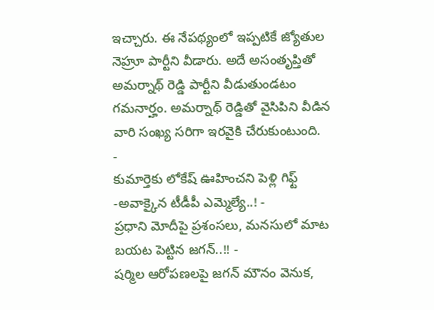ఇచ్చారు. ఈ నేపథ్యంలో ఇప్పటికే జ్యోతుల నెహ్రూ పార్టీని వీడారు. అదే అసంతృప్తితో అమర్నాథ్ రెడ్డి పార్టీని వీడుతుండటం గమనార్హం. అమర్నాథ్ రెడ్డితో వైసిపిని వీడిన వారి సంఖ్య సరిగా ఇరవైకి చేరుకుంటుంది.
-
కుమార్తెకు లోకేష్ ఊహించని పెళ్లి గిఫ్ట్ -అవాక్కైన టీడీపీ ఎమ్మెల్యే..! -
ప్రధాని మోదీపై ప్రశంసలు, మనసులో మాట బయట పెట్టిన జగన్..!! -
షర్మిల ఆరోపణలపై జగన్ మౌనం వెనుక,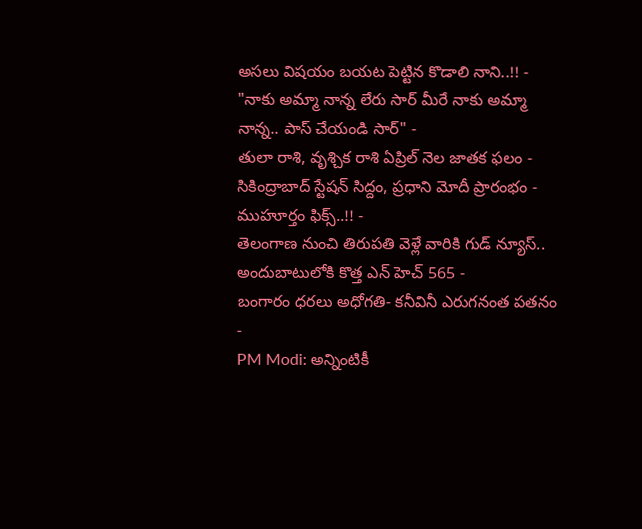అసలు విషయం బయట పెట్టిన కొడాలి నాని..!! -
"నాకు అమ్మా నాన్న లేరు సార్ మీరే నాకు అమ్మా నాన్న.. పాస్ చేయండి సార్" -
తులా రాశి, వృశ్చిక రాశి ఏప్రిల్ నెల జాతక ఫలం -
సికింద్రాబాద్ స్టేషన్ సిద్దం, ప్రధాని మోదీ ప్రారంభం - ముహూర్తం ఫిక్స్..!! -
తెలంగాణ నుంచి తిరుపతి వెళ్లే వారికి గుడ్ న్యూస్.. అందుబాటులోకి కొత్త ఎన్ హెచ్ 565 -
బంగారం ధరలు అధోగతి- కనీవినీ ఎరుగనంత పతనం -
PM Modi: అన్నింటికీ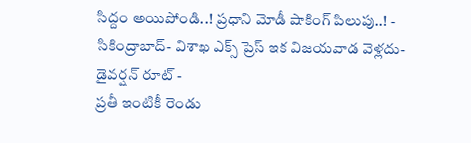సిద్దం అయిపోండి..! ప్రధాని మోడీ షాకింగ్ పిలుపు..! -
సికింద్రాబాద్- విశాఖ ఎక్స్ ప్రెస్ ఇక విజయవాడ వెళ్లదు- డైవర్షన్ రూట్ -
ప్రతీ ఇంటికీ రెండు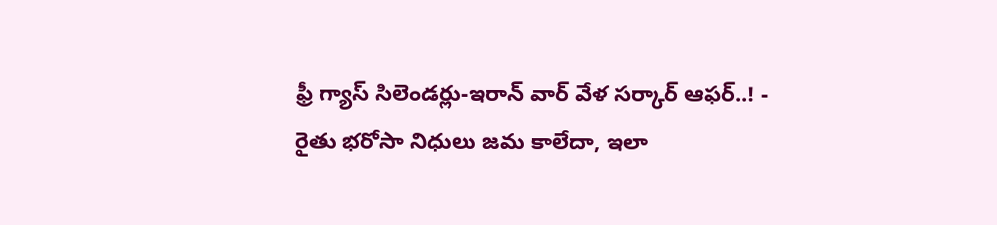ఫ్రీ గ్యాస్ సిలెండర్లు-ఇరాన్ వార్ వేళ సర్కార్ ఆఫర్..! -
రైతు భరోసా నిధులు జమ కాలేదా, ఇలా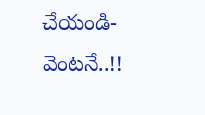చేయండి- వెంటనే..!!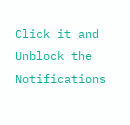Click it and Unblock the Notifications